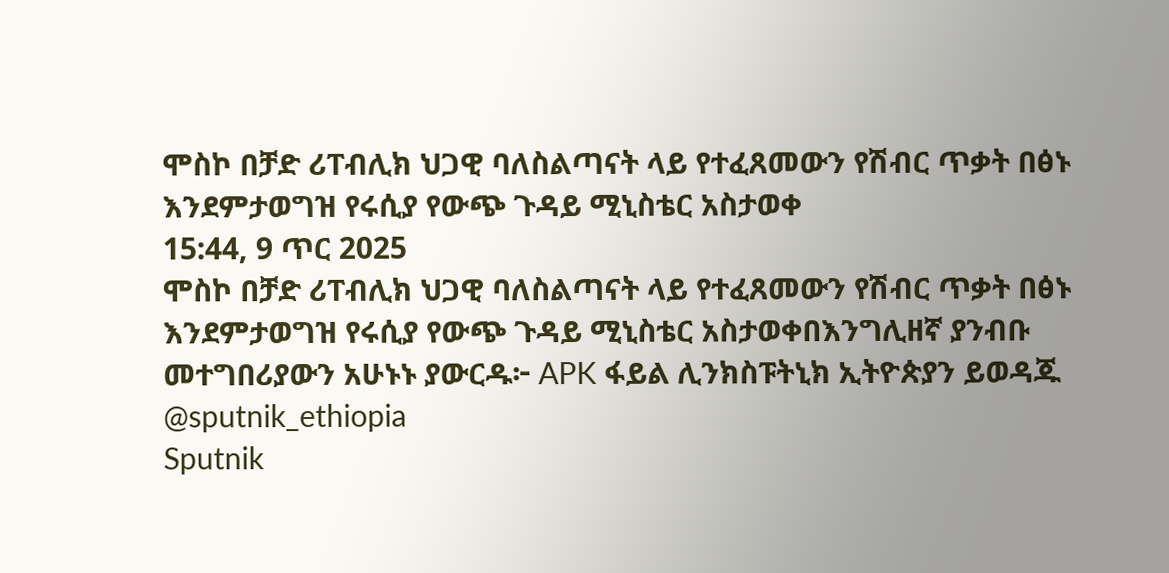ሞስኮ በቻድ ሪፐብሊክ ህጋዊ ባለስልጣናት ላይ የተፈጸመውን የሽብር ጥቃት በፅኑ እንደምታወግዝ የሩሲያ የውጭ ጉዳይ ሚኒስቴር አስታወቀ
15:44, 9 ጥር 2025
ሞስኮ በቻድ ሪፐብሊክ ህጋዊ ባለስልጣናት ላይ የተፈጸመውን የሽብር ጥቃት በፅኑ እንደምታወግዝ የሩሲያ የውጭ ጉዳይ ሚኒስቴር አስታወቀበእንግሊዘኛ ያንብቡ መተግበሪያውን አሁኑኑ ያውርዱ፦ APK ፋይል ሊንክስፑትኒክ ኢትዮጵያን ይወዳጁ @sputnik_ethiopia
Sputnik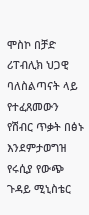ሞስኮ በቻድ ሪፐብሊክ ህጋዊ ባለስልጣናት ላይ የተፈጸመውን የሽብር ጥቃት በፅኑ እንደምታወግዝ የሩሲያ የውጭ ጉዳይ ሚኒስቴር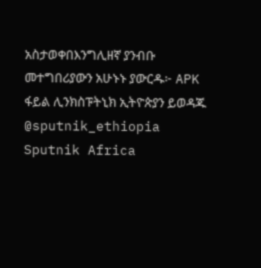አስታወቀበእንግሊዘኛ ያንብቡ መተግበሪያውን አሁኑኑ ያውርዱ፦ APK ፋይል ሊንክስፑትኒክ ኢትዮጵያን ይወዳጁ @sputnik_ethiopia
Sputnik Africa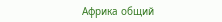Африка общий